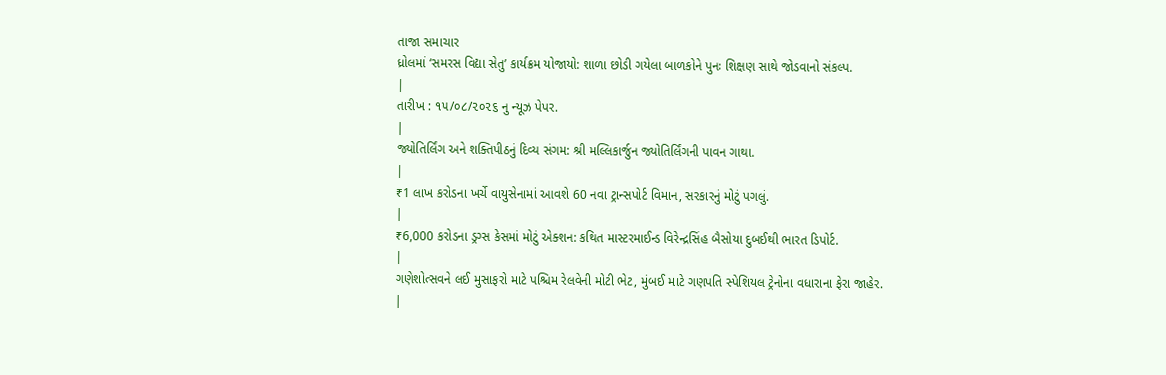તાજા સમાચાર
ધ્રોલમાં ‘સમરસ વિદ્યા સેતુ’ કાર્યક્રમ યોજાયો: શાળા છોડી ગયેલા બાળકોને પુનઃ શિક્ષણ સાથે જોડવાનો સંકલ્પ.
|
તારીખ : ૧૫/૦૮/૨૦૨૬ નુ ન્યૂઝ પેપર.
|
જ્યોતિર્લિંગ અને શક્તિપીઠનું દિવ્ય સંગમ: શ્રી મલ્લિકાર્જુન જ્યોતિર્લિંગની પાવન ગાથા.
|
₹1 લાખ કરોડના ખર્ચે વાયુસેનામાં આવશે 60 નવા ટ્રાન્સપોર્ટ વિમાન, સરકારનું મોટું પગલું.
|
₹6,000 કરોડના ડ્રગ્સ કેસમાં મોટું એક્શન: કથિત માસ્ટરમાઈન્ડ વિરેન્દ્રસિંહ બૈસોયા દુબઈથી ભારત ડિપોર્ટ.
|
ગણેશોત્સવને લઈ મુસાફરો માટે પશ્ચિમ રેલવેની મોટી ભેટ, મુંબઈ માટે ગણપતિ સ્પેશિયલ ટ્રેનોના વધારાના ફેરા જાહેર.
|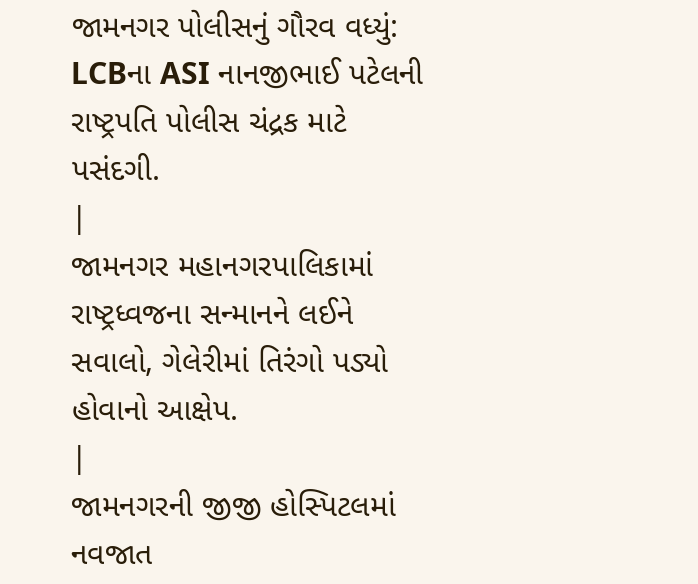જામનગર પોલીસનું ગૌરવ વધ્યું: LCBના ASI નાનજીભાઈ પટેલની રાષ્ટ્રપતિ પોલીસ ચંદ્રક માટે પસંદગી.
|
જામનગર મહાનગરપાલિકામાં રાષ્ટ્રધ્વજના સન્માનને લઈને સવાલો, ગેલેરીમાં તિરંગો પડ્યો હોવાનો આક્ષેપ.
|
જામનગરની જીજી હોસ્પિટલમાં નવજાત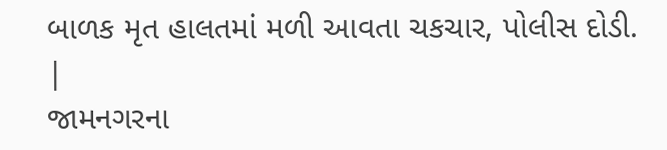બાળક મૃત હાલતમાં મળી આવતા ચકચાર, પોલીસ દોડી.
|
જામનગરના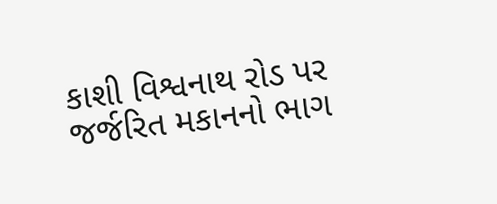કાશી વિશ્વનાથ રોડ પર જર્જરિત મકાનનો ભાગ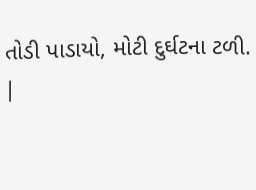તોડી પાડાયો, મોટી દુર્ઘટના ટળી.
|